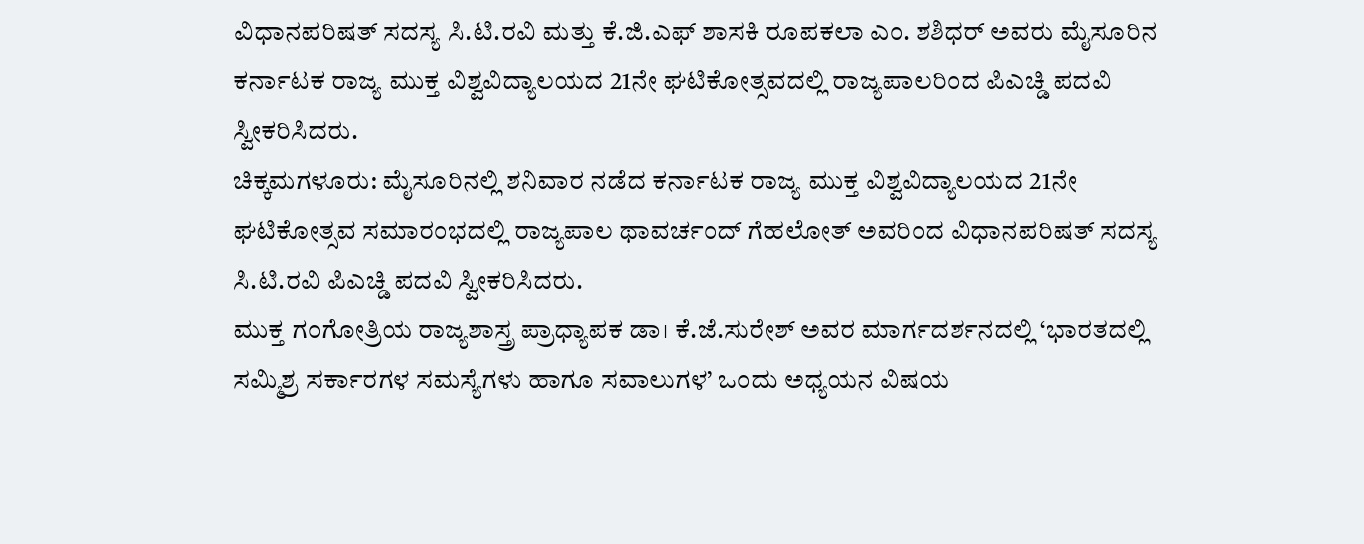ವಿಧಾನಪರಿಷತ್ ಸದಸ್ಯ ಸಿ.ಟಿ.ರವಿ ಮತ್ತು ಕೆ.ಜಿ.ಎಫ್ ಶಾಸಕಿ ರೂಪಕಲಾ ಎಂ. ಶಶಿಧರ್ ಅವರು ಮೈಸೂರಿನ ಕರ್ನಾಟಕ ರಾಜ್ಯ ಮುಕ್ತ ವಿಶ್ವವಿದ್ಯಾಲಯದ 21ನೇ ಘಟಿಕೋತ್ಸವದಲ್ಲಿ ರಾಜ್ಯಪಾಲರಿಂದ ಪಿಎಚ್ಡಿ ಪದವಿ ಸ್ವೀಕರಿಸಿದರು.
ಚಿಕ್ಕಮಗಳೂರು: ಮೈಸೂರಿನಲ್ಲಿ ಶನಿವಾರ ನಡೆದ ಕರ್ನಾಟಕ ರಾಜ್ಯ ಮುಕ್ತ ವಿಶ್ವವಿದ್ಯಾಲಯದ 21ನೇ ಘಟಿಕೋತ್ಸವ ಸಮಾರಂಭದಲ್ಲಿ ರಾಜ್ಯಪಾಲ ಥಾವರ್ಚಂದ್ ಗೆಹಲೋತ್ ಅವರಿಂದ ವಿಧಾನಪರಿಷತ್ ಸದಸ್ಯ ಸಿ.ಟಿ.ರವಿ ಪಿಎಚ್ಡಿ ಪದವಿ ಸ್ವೀಕರಿಸಿದರು.
ಮುಕ್ತ ಗಂಗೋತ್ರಿಯ ರಾಜ್ಯಶಾಸ್ತ್ರ ಪ್ರಾಧ್ಯಾಪಕ ಡಾ। ಕೆ.ಜೆ.ಸುರೇಶ್ ಅವರ ಮಾರ್ಗದರ್ಶನದಲ್ಲಿ ‘ಭಾರತದಲ್ಲಿ ಸಮ್ಮಿಶ್ರ ಸರ್ಕಾರಗಳ ಸಮಸ್ಯೆಗಳು ಹಾಗೂ ಸವಾಲುಗಳ’ ಒಂದು ಅಧ್ಯಯನ ವಿಷಯ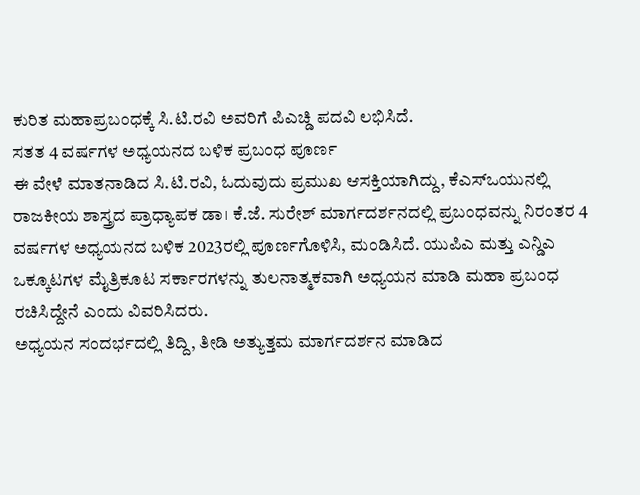ಕುರಿತ ಮಹಾಪ್ರಬಂಧಕ್ಕೆ ಸಿ.ಟಿ.ರವಿ ಅವರಿಗೆ ಪಿಎಚ್ಡಿ ಪದವಿ ಲಭಿಸಿದೆ.
ಸತತ 4 ವರ್ಷಗಳ ಅಧ್ಯಯನದ ಬಳಿಕ ಪ್ರಬಂಧ ಪೂರ್ಣ
ಈ ವೇಳೆ ಮಾತನಾಡಿದ ಸಿ.ಟಿ.ರವಿ, ಓದುವುದು ಪ್ರಮುಖ ಆಸಕ್ತಿಯಾಗಿದ್ದು, ಕೆಎಸ್ಒಯುನಲ್ಲಿ ರಾಜಕೀಯ ಶಾಸ್ತ್ರದ ಪ್ರಾಧ್ಯಾಪಕ ಡಾ। ಕೆ.ಜೆ. ಸುರೇಶ್ ಮಾರ್ಗದರ್ಶನದಲ್ಲಿ ಪ್ರಬಂಧವನ್ನು ನಿರಂತರ 4 ವರ್ಷಗಳ ಅಧ್ಯಯನದ ಬಳಿಕ 2023ರಲ್ಲಿ ಪೂರ್ಣಗೊಳಿಸಿ, ಮಂಡಿಸಿದೆ. ಯುಪಿಎ ಮತ್ತು ಎನ್ಡಿಎ ಒಕ್ಕೂಟಗಳ ಮೈತ್ರಿಕೂಟ ಸರ್ಕಾರಗಳನ್ನು ತುಲನಾತ್ಮಕವಾಗಿ ಅಧ್ಯಯನ ಮಾಡಿ ಮಹಾ ಪ್ರಬಂಧ ರಚಿಸಿದ್ದೇನೆ ಎಂದು ವಿವರಿಸಿದರು.
ಅಧ್ಯಯನ ಸಂದರ್ಭದಲ್ಲಿ ತಿದ್ದಿ, ತೀಡಿ ಅತ್ಯುತ್ತಮ ಮಾರ್ಗದರ್ಶನ ಮಾಡಿದ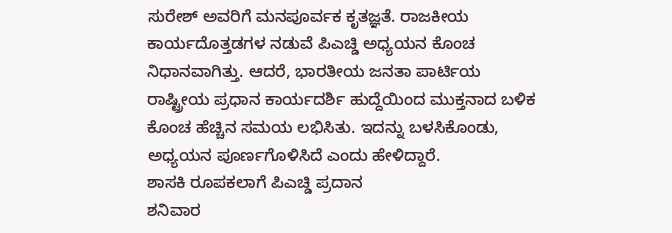ಸುರೇಶ್ ಅವರಿಗೆ ಮನಪೂರ್ವಕ ಕೃತಜ್ಞತೆ. ರಾಜಕೀಯ ಕಾರ್ಯದೊತ್ತಡಗಳ ನಡುವೆ ಪಿಎಚ್ಡಿ ಅಧ್ಯಯನ ಕೊಂಚ ನಿಧಾನವಾಗಿತ್ತು. ಆದರೆ, ಭಾರತೀಯ ಜನತಾ ಪಾರ್ಟಿಯ ರಾಷ್ಟ್ರೀಯ ಪ್ರಧಾನ ಕಾರ್ಯದರ್ಶಿ ಹುದ್ದೆಯಿಂದ ಮುಕ್ತನಾದ ಬಳಿಕ ಕೊಂಚ ಹೆಚ್ಚಿನ ಸಮಯ ಲಭಿಸಿತು. ಇದನ್ನು ಬಳಸಿಕೊಂಡು, ಅಧ್ಯಯನ ಪೂರ್ಣಗೊಳಿಸಿದೆ ಎಂದು ಹೇಳಿದ್ದಾರೆ.
ಶಾಸಕಿ ರೂಪಕಲಾಗೆ ಪಿಎಚ್ಡಿ ಪ್ರದಾನ
ಶನಿವಾರ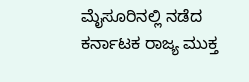ಮೈಸೂರಿನಲ್ಲಿ ನಡೆದ ಕರ್ನಾಟಕ ರಾಜ್ಯ ಮುಕ್ತ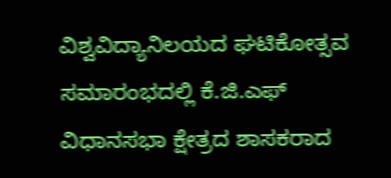ವಿಶ್ವವಿದ್ಯಾನಿಲಯದ ಘಟಿಕೋತ್ಸವ ಸಮಾರಂಭದಲ್ಲಿ ಕೆ.ಜಿ.ಎಫ್ ವಿಧಾನಸಭಾ ಕ್ಷೇತ್ರದ ಶಾಸಕರಾದ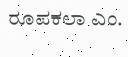ರೂಪಕಲಾ ಎಂ.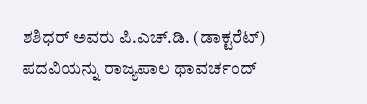ಶಶಿಧರ್ ಅವರು ಪಿ.ಎಚ್.ಡಿ. (ಡಾಕ್ಟರೆಟ್) ಪದವಿಯನ್ನು ರಾಜ್ಯಪಾಲ ಥಾವರ್ಚಂದ್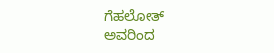ಗೆಹಲೋತ್ ಅವರಿಂದ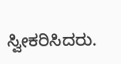ಸ್ವೀಕರಿಸಿದರು.